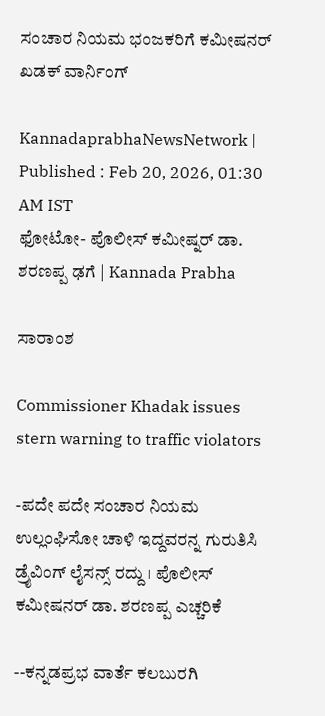ಸಂಚಾರ ನಿಯಮ ಭಂಜಕರಿಗೆ ಕಮೀಷನರ್‌ ಖಡಕ್‌ ವಾರ್ನಿಂಗ್‌

KannadaprabhaNewsNetwork |
Published : Feb 20, 2026, 01:30 AM IST
ಫೋಟೋ- ಪೊಲೀಸ್‌ ಕಮೀಷ್ನರ್‌ ಡಾ. ಶರಣಪ್ಪ ಢಗೆ | Kannada Prabha

ಸಾರಾಂಶ

Commissioner Khadak issues stern warning to traffic violators

-ಪದೇ ಪದೇ ಸಂಚಾರ ನಿಯಮ ಉಲ್ಲಂಘಿಸೋ ಚಾಳಿ ಇದ್ದವರನ್ನ ಗುರುತಿಸಿ ಡ್ರೈವಿಂಗ್‌ ಲೈಸನ್ಸ್‌ ರದ್ದು । ಪೊಲೀಸ್‌ ಕಮೀಷನರ್‌ ಡಾ. ಶರಣಪ್ಪ ಎಚ್ಚರಿಕೆ

--ಕನ್ನಡಪ್ರಭ ವಾರ್ತೆ ಕಲಬುರಗಿ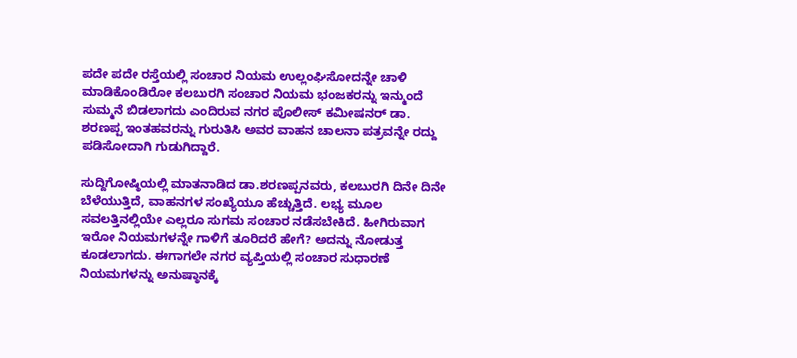ಪದೇ ಪದೇ ರಸ್ತೆಯಲ್ಲಿ ಸಂಚಾರ ನಿಯಮ ಉಲ್ಲಂಘಿಸೋದನ್ನೇ ಚಾಳಿ ಮಾಡಿಕೊಂಡಿರೋ ಕಲಬುರಗಿ ಸಂಚಾರ ನಿಯಮ ಭಂಜಕರನ್ನು ಇನ್ಮುಂದೆ ಸುಮ್ಮನೆ ಬಿಡಲಾಗದು ಎಂದಿರುವ ನಗರ ಪೊಲೀಸ್‌ ಕಮೀಷನರ್‌ ಡಾ. ಶರಣಪ್ಪ ಇಂತಹವರನ್ನು ಗುರುತಿಸಿ ಅವರ ವಾಹನ ಚಾಲನಾ ಪತ್ರವನ್ನೇ ರದ್ದು ಪಡಿಸೋದಾಗಿ ಗುಡುಗಿದ್ದಾರೆ.

ಸುದ್ದಿಗೋಷ್ಠಿಯಲ್ಲಿ ಮಾತನಾಡಿದ ಡಾ.ಶರಣಪ್ಪನವರು, ಕಲಬುರಗಿ ದಿನೇ ದಿನೇ ಬೆಳೆಯುತ್ತಿದೆ, ವಾಹನಗಳ ಸಂಖ್ಯೆಯೂ ಹೆಚ್ಚುತ್ತಿದೆ. ಲಭ್ಯ ಮೂಲ ಸವಲತ್ತಿನಲ್ಲಿಯೇ ಎಲ್ಲರೂ ಸುಗಮ ಸಂಚಾರ ನಡೆಸಬೇಕಿದೆ. ಹೀಗಿರುವಾಗ ಇರೋ ನಿಯಮಗಳನ್ನೇ ಗಾಳಿಗೆ ತೂರಿದರೆ ಹೇಗೆ? ಅದನ್ನು ನೋಡುತ್ತ ಕೂಡಲಾಗದು. ಈಗಾಗಲೇ ನಗರ ವ್ಯಪ್ತಿಯಲ್ಲಿ ಸಂಚಾರ ಸುಧಾರಣೆ ನಿಯಮಗಳನ್ನು ಅನುಷ್ಠಾನಕ್ಕೆ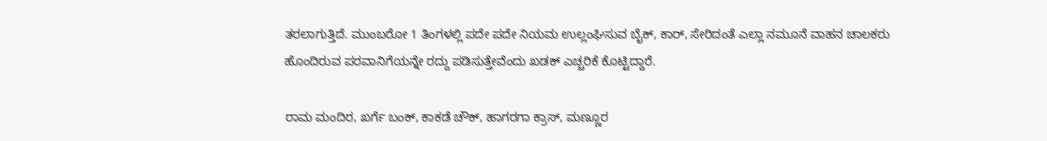ತರಲಾಗುತ್ತಿದೆ. ಮುಂಬರೋ 1 ತಿಂಗಳಲ್ಲಿ ಪದೇ ಪದೇ ನಿಯಮ ಉಲ್ಲಂಘಿಸುವ ಬೈಕ್‌, ಕಾರ್‌, ಸೇರಿದಂತೆ ಎಲ್ಲಾ ನಮೂನೆ ವಾಹನ ಚಾಲಕರು ಹೊಂದಿರುವ ಪರವಾನಿಗೆಯನ್ನೇ ರದ್ದು ಪಡಿಸುತ್ತೇವೆಂದು ಖಡಕ್‌ ಎಚ್ಚರಿಕೆ ಕೊಟ್ಟಿದ್ದಾರೆ.

ರಾಮ ಮಂದಿರ, ಖರ್ಗೆ ಬಂಕ್‌, ಕಾಕಡೆ ಚೌಕ್‌, ಹಾಗರಗಾ ಕ್ರಾಸ್‌, ಮಣ್ಣೂರ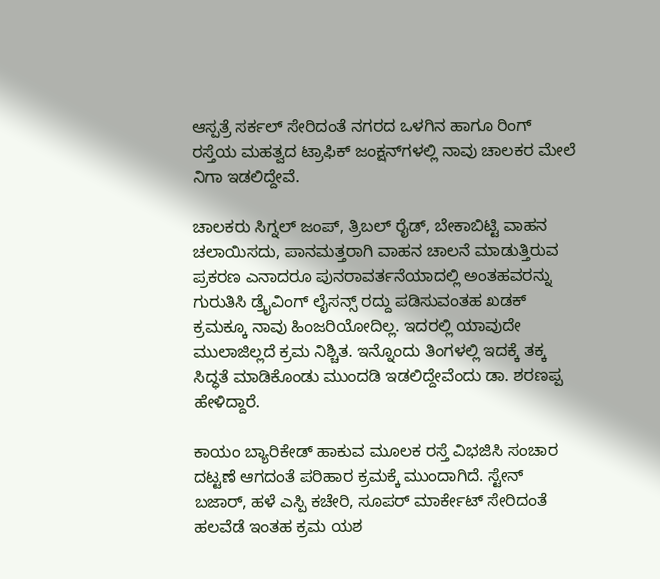ಆಸ್ಪತ್ರೆ ಸರ್ಕಲ್‌ ಸೇರಿದಂತೆ ನಗರದ ಒಳಗಿನ ಹಾಗೂ ರಿಂಗ್ ರಸ್ತೆಯ ಮಹತ್ವದ ಟ್ರಾಫಿಕ್‌ ಜಂಕ್ಷನ್‌ಗಳಲ್ಲಿ ನಾವು ಚಾಲಕರ ಮೇಲೆ ನಿಗಾ ಇಡಲಿದ್ದೇವೆ.

ಚಾಲಕರು ಸಿಗ್ನಲ್‌ ಜಂಪ್‌, ತ್ರಿಬಲ್‌ ರೈಡ್‌, ಬೇಕಾಬಿಟ್ಟಿ ವಾಹನ ಚಲಾಯಿಸದು, ಪಾನಮತ್ತರಾಗಿ ವಾಹನ ಚಾಲನೆ ಮಾಡುತ್ತಿರುವ ಪ್ರಕರಣ ಎನಾದರೂ ಪುನರಾವರ್ತನೆಯಾದಲ್ಲಿ ಅಂತಹವರನ್ನು ಗುರುತಿಸಿ ಡ್ರೈವಿಂಗ್‌ ಲೈಸನ್ಸ್‌ ರದ್ದು ಪಡಿಸುವಂತಹ ಖಡಕ್‌ ಕ್ರಮಕ್ಕೂ ನಾವು ಹಿಂಜರಿಯೋದಿಲ್ಲ. ಇದರಲ್ಲಿ ಯಾವುದೇ ಮುಲಾಜಿಲ್ಲದೆ ಕ್ರಮ ನಿಶ್ಚಿತ. ಇನ್ನೊಂದು ತಿಂಗಳಲ್ಲಿ ಇದಕ್ಕೆ ತಕ್ಕ ಸಿದ್ಧತೆ ಮಾಡಿಕೊಂಡು ಮುಂದಡಿ ಇಡಲಿದ್ದೇವೆಂದು ಡಾ. ಶರಣಪ್ಪ ಹೇಳಿದ್ದಾರೆ.

ಕಾಯಂ ಬ್ಯಾರಿಕೇಡ್‌ ಹಾಕುವ ಮೂಲಕ ರಸ್ತೆ ವಿಭಜಿಸಿ ಸಂಚಾರ ದಟ್ಟಣೆ ಆಗದಂತೆ ಪರಿಹಾರ ಕ್ರಮಕ್ಕೆ ಮುಂದಾಗಿದೆ. ಸ್ಟೇನ್‌ ಬಜಾರ್‌, ಹಳೆ ಎಸ್ಪಿ ಕಚೇರಿ, ಸೂಪರ್‌ ಮಾರ್ಕೇಟ್‌ ಸೇರಿದಂತೆ ಹಲವೆಡೆ ಇಂತಹ ಕ್ರಮ ಯಶ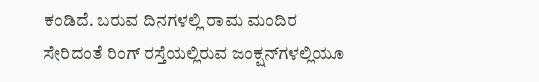ಕಂಡಿದೆ. ಬರುವ ದಿನಗಳಲ್ಲಿ ರಾಮ ಮಂದಿರ ಸೇರಿದಂತೆ ರಿಂಗ್‌ ರಸ್ತೆಯಲ್ಲಿರುವ ಜಂಕ್ಷನ್‌ಗಳಲ್ಲಿಯೂ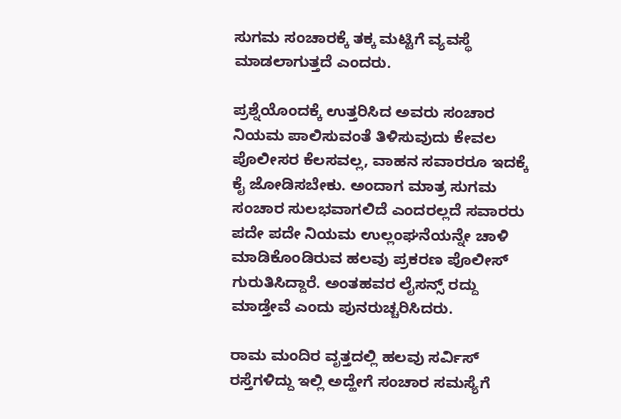ಸುಗಮ ಸಂಚಾರಕ್ಕೆ ತಕ್ಕ ಮಟ್ಟಿಗೆ ವ್ಯವಸ್ಥೆ ಮಾಡಲಾಗುತ್ತದೆ ಎಂದರು.

ಪ್ರಶ್ನೆಯೊಂದಕ್ಕೆ ಉತ್ತರಿಸಿದ ಅವರು ಸಂಚಾರ ನಿಯಮ ಪಾಲಿಸುವಂತೆ ತಿಳಿಸುವುದು ಕೇವಲ ಪೊಲೀಸರ ಕೆಲಸವಲ್ಲ, ವಾಹನ ಸವಾರರೂ ಇದಕ್ಕೆ ಕೈ ಜೋಡಿಸಬೇಕು. ಅಂದಾಗ ಮಾತ್ರ ಸುಗಮ ಸಂಚಾರ ಸುಲಭವಾಗಲಿದೆ ಎಂದರಲ್ಲದೆ ಸವಾರರು ಪದೇ ಪದೇ ನಿಯಮ ಉಲ್ಲಂಘನೆಯನ್ನೇ ಚಾಳಿ ಮಾಡಿಕೊಂಡಿರುವ ಹಲವು ಪ್ರಕರಣ ಪೊಲೀಸ್‌ ಗುರುತಿಸಿದ್ದಾರೆ. ಅಂತಹವರ ಲೈಸನ್ಸ್‌ ರದ್ದು ಮಾಡ್ತೇವೆ ಎಂದು ಪುನರುಚ್ಚರಿಸಿದರು.

ರಾಮ ಮಂದಿರ ವೃತ್ತದಲ್ಲಿ ಹಲವು ಸರ್ವಿಸ್‌ ರಸ್ತೆಗಳಿದ್ದು ಇಲ್ಲಿ ಅದ್ಹೇಗೆ ಸಂಚಾರ ಸಮಸ್ಯೆಗೆ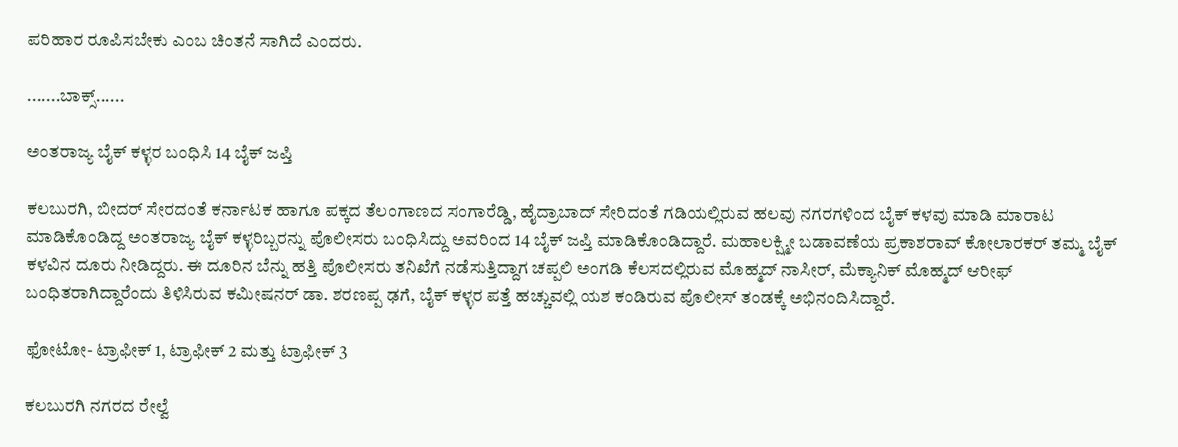ಪರಿಹಾರ ರೂಪಿಸಬೇಕು ಎಂಬ ಚಿಂತನೆ ಸಾಗಿದೆ ಎಂದರು.

.......ಬಾಕ್ಸ್‌......

ಅಂತರಾಜ್ಯ ಬೈಕ್‌ ಕಳ್ಳರ ಬಂಧಿಸಿ 14 ಬೈಕ್‌ ಜಪ್ತಿ

ಕಲಬುರಗಿ, ಬೀದರ್‌ ಸೇರದಂತೆ ಕರ್ನಾಟಕ ಹಾಗೂ ಪಕ್ಕದ ತೆಲಂಗಾಣದ ಸಂಗಾರೆಡ್ಡಿ, ಹೈದ್ರಾಬಾದ್‌ ಸೇರಿದಂತೆ ಗಡಿಯಲ್ಲಿರುವ ಹಲವು ನಗರಗಳಿಂದ ಬೈಕ್‌ ಕಳವು ಮಾಡಿ ಮಾರಾಟ ಮಾಡಿಕೊಂಡಿದ್ದ ಅಂತರಾಜ್ಯ ಬೈಕ್‌ ಕಳ್ಳರಿಬ್ಬರನ್ನು ಪೊಲೀಸರು ಬಂಧಿಸಿದ್ದು ಅವರಿಂದ 14 ಬೈಕ್‌ ಜಪ್ತಿ ಮಾಡಿಕೊಂಡಿದ್ದಾರೆ. ಮಹಾಲಕ್ಷ್ಮೀ ಬಡಾವಣೆಯ ಪ್ರಕಾಶರಾವ್‌ ಕೋಲಾರಕರ್‌ ತಮ್ಮ ಬೈಕ್‌ ಕಳವಿನ ದೂರು ನೀಡಿದ್ದರು. ಈ ದೂರಿನ ಬೆನ್ನು ಹತ್ತಿ ಪೊಲೀಸರು ತನಿಖೆಗೆ ನಡೆಸುತ್ತಿದ್ದಾಗ ಚಪ್ಪಲಿ ಅಂಗಡಿ ಕೆಲಸದಲ್ಲಿರುವ ಮೊಹ್ಮದ್‌ ನಾಸೀರ್‌, ಮೆಕ್ಯಾನಿಕ್‌ ಮೊಹ್ಮದ್‌ ಆರೀಫ್‌ ಬಂಧಿತರಾಗಿದ್ದಾರೆಂದು ತಿಳಿಸಿರುವ ಕಮೀಷನರ್‌ ಡಾ. ಶರಣಪ್ಪ ಢಗೆ, ಬೈಕ್‌ ಕಳ್ಳರ ಪತ್ತೆ ಹಚ್ಚುವಲ್ಲಿ ಯಶ ಕಂಡಿರುವ ಪೊಲೀಸ್‌ ತಂಡಕ್ಕೆ ಅಭಿನಂದಿಸಿದ್ದಾರೆ.

ಫೋಟೋ- ಟ್ರಾಫೀಕ್‌ 1, ಟ್ರಾಫೀಕ್‌ 2 ಮತ್ತು ಟ್ರಾಫೀಕ್‌ 3

ಕಲಬುರಗಿ ನಗರದ ರೇಲ್ವೆ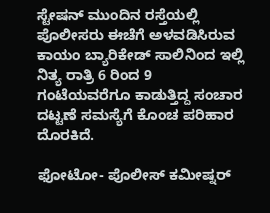ಸ್ಟೇಷನ್‌ ಮುಂದಿನ ರಸ್ತೆಯಲ್ಲಿ ಪೊಲೀಸರು ಈಚೆಗೆ ಅಳವಡಿಸಿರುವ ಕಾಯಂ ಬ್ಯಾರಿಕೇಡ್‌ ಸಾಲಿನಿಂದ ಇಲ್ಲಿ ನಿತ್ಯ ರಾತ್ರಿ 6 ರಿಂದ 9 ಗಂಟೆಯವರೆಗೂ ಕಾಡುತ್ತಿದ್ದ ಸಂಚಾರ ದಟ್ಟಣೆ ಸಮಸ್ಯೆಗೆ ಕೊಂಚ ಪರಿಹಾರ ದೊರಕಿದೆ.

ಫೋಟೋ- ಪೊಲೀಸ್‌ ಕಮೀಷ್ನರ್‌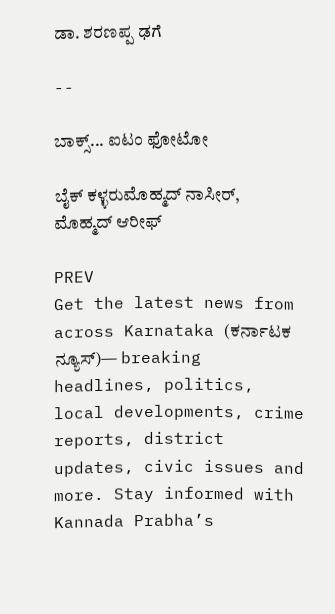ಡಾ. ಶರಣಪ್ಪ ಢಗೆ

--

ಬಾಕ್ಸ್‌... ಐಟಂ ಫೋಟೋ

ಬೈಕ್‌ ಕಳ್ಳರುಮೊಹ್ಮದ್‌ ನಾಸೀರ್‌, ಮೊಹ್ಮದ್‌ ಆರೀಫ್‌

PREV
Get the latest news from across Karnataka (ಕರ್ನಾಟಕ ನ್ಯೂಸ್)— breaking headlines, politics, local developments, crime reports, district updates, civic issues and more. Stay informed with Kannada Prabha’s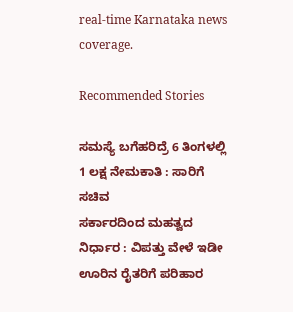real‑time Karnataka news coverage.

Recommended Stories

ಸಮಸ್ಯೆ ಬಗೆಹರಿದ್ರೆ 6 ತಿಂಗಳಲ್ಲಿ 1 ಲಕ್ಷ ನೇಮಕಾತಿ : ಸಾರಿಗೆ ಸಚಿವ
ಸರ್ಕಾರದಿಂದ ಮಹತ್ವದ ನಿರ್ಧಾರ : ವಿಪತ್ತು ವೇಳೆ ಇಡೀ ಊರಿನ ರೈತರಿಗೆ ಪರಿಹಾರ